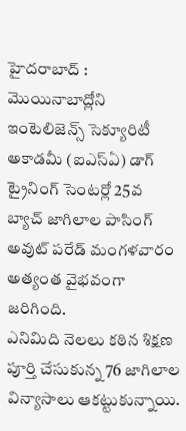హైదరాబాద్ : మొయినాబాద్లోని ఇంటెలిజెన్స్ సెక్యూరిటీ అకాడమీ (ఐఎస్ఏ) డాగ్ ట్రైనింగ్ సెంటర్లో 25వ బ్యాచ్ జాగిలాల పాసింగ్ అవుట్ పరేడ్ మంగళవారం అత్యంత వైభవంగా జరిగింది.
ఎనిమిది నెలలు కఠిన శిక్షణ పూర్తి చేసుకున్న 76 జాగిలాల విన్యాసాలు ఆకట్టుకున్నాయి.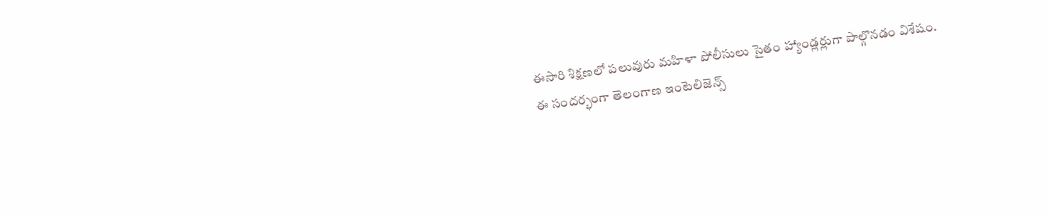ఈసారి శిక్షణలో పలువురు మహిళా పోలీసులు సైతం హ్యాండ్లర్లుగా పాల్గొనడం విశేషం.
ఈ సందర్భంగా తెలంగాణ ఇంటెలిజెన్స్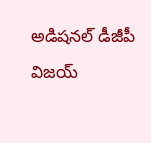అడిషనల్ డీజీపీ విజయ్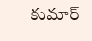కుమార్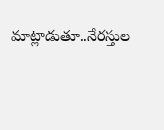మాట్లాడుతూ..నేరస్తుల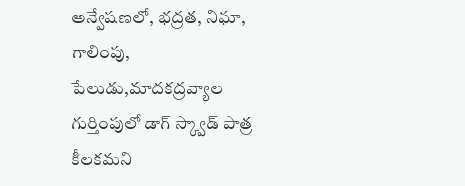అన్వేషణలో, భద్రత, నిఘా, గాలింపు, పేలుడు,మాదకద్రవ్యాల గుర్తింపులో డాగ్ స్క్వాడ్ పాత్ర కీలకమని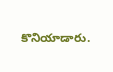కొనియాడారు.